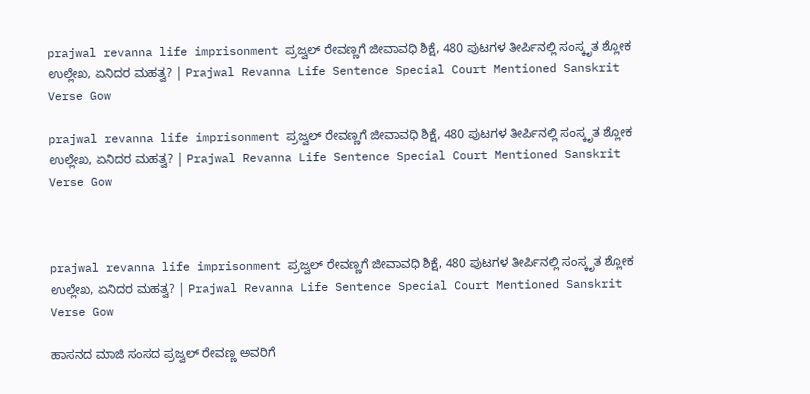prajwal revanna life imprisonment ಪ್ರಜ್ವಲ್ ರೇವಣ್ಣಗೆ ಜೀವಾವಧಿ ಶಿಕ್ಷೆ, 480 ಪುಟಗಳ ತೀರ್ಪಿನಲ್ಲಿ ಸಂಸ್ಕೃತ ಶ್ಲೋಕ ಉಲ್ಲೇಖ, ಏನಿದರ ಮಹತ್ವ? | Prajwal Revanna Life Sentence Special Court Mentioned Sanskrit Verse Gow

prajwal revanna life imprisonment ಪ್ರಜ್ವಲ್ ರೇವಣ್ಣಗೆ ಜೀವಾವಧಿ ಶಿಕ್ಷೆ, 480 ಪುಟಗಳ ತೀರ್ಪಿನಲ್ಲಿ ಸಂಸ್ಕೃತ ಶ್ಲೋಕ ಉಲ್ಲೇಖ, ಏನಿದರ ಮಹತ್ವ? | Prajwal Revanna Life Sentence Special Court Mentioned Sanskrit Verse Gow



prajwal revanna life imprisonment ಪ್ರಜ್ವಲ್ ರೇವಣ್ಣಗೆ ಜೀವಾವಧಿ ಶಿಕ್ಷೆ, 480 ಪುಟಗಳ ತೀರ್ಪಿನಲ್ಲಿ ಸಂಸ್ಕೃತ ಶ್ಲೋಕ ಉಲ್ಲೇಖ, ಏನಿದರ ಮಹತ್ವ? | Prajwal Revanna Life Sentence Special Court Mentioned Sanskrit Verse Gow

ಹಾಸನದ ಮಾಜಿ ಸಂಸದ ಪ್ರಜ್ವಲ್ ರೇವಣ್ಣ ಅವರಿಗೆ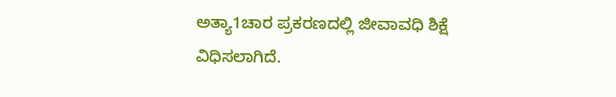ಅತ್ಯಾ1ಚಾರ ಪ್ರಕರಣದಲ್ಲಿ ಜೀವಾವಧಿ ಶಿಕ್ಷೆ ವಿಧಿಸಲಾಗಿದೆ.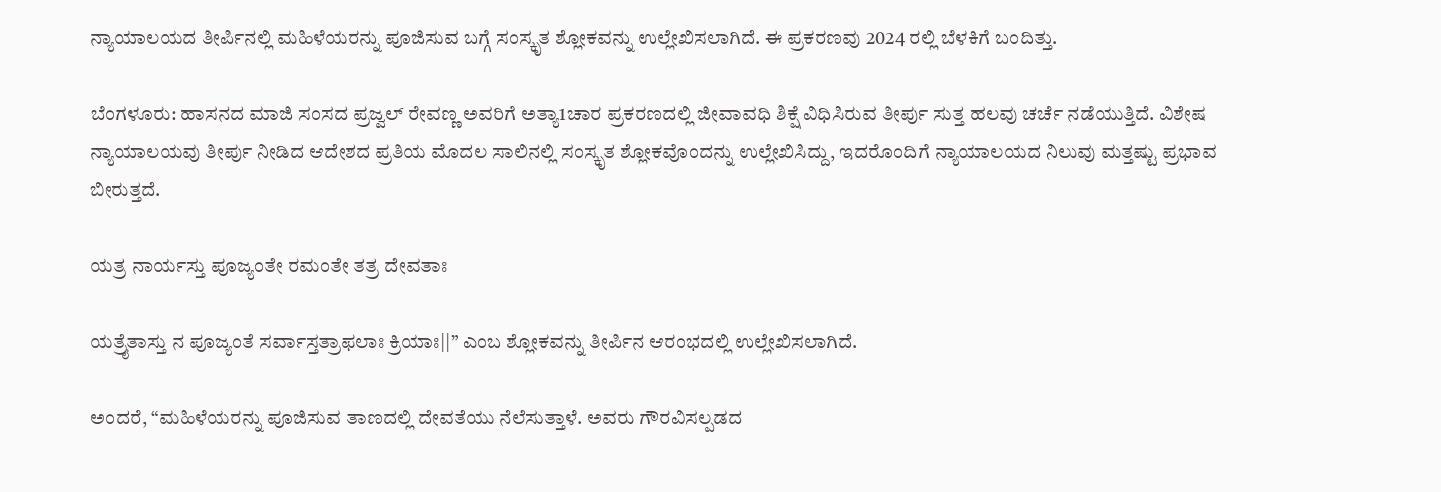ನ್ಯಾಯಾಲಯದ ತೀರ್ಪಿನಲ್ಲಿ ಮಹಿಳೆಯರನ್ನು ಪೂಜಿಸುವ ಬಗ್ಗೆ ಸಂಸ್ಕೃತ ಶ್ಲೋಕವನ್ನು ಉಲ್ಲೇಖಿಸಲಾಗಿದೆ. ಈ ಪ್ರಕರಣವು 2024 ರಲ್ಲಿ ಬೆಳಕಿಗೆ ಬಂದಿತ್ತು.

ಬೆಂಗಳೂರು: ಹಾಸನದ ಮಾಜಿ ಸಂಸದ ಪ್ರಜ್ವಲ್ ರೇವಣ್ಣ ಅವರಿಗೆ ಅತ್ಯಾ1ಚಾರ ಪ್ರಕರಣದಲ್ಲಿ ಜೀವಾವಧಿ ಶಿಕ್ಷೆ ವಿಧಿಸಿರುವ ತೀರ್ಪು ಸುತ್ತ ಹಲವು ಚರ್ಚೆ ನಡೆಯುತ್ತಿದೆ. ವಿಶೇಷ ನ್ಯಾಯಾಲಯವು ತೀರ್ಪು ನೀಡಿದ ಆದೇಶದ ಪ್ರತಿಯ ಮೊದಲ ಸಾಲಿನಲ್ಲಿ ಸಂಸ್ಕೃತ ಶ್ಲೋಕವೊಂದನ್ನು ಉಲ್ಲೇಖಿಸಿದ್ದು, ಇದರೊಂದಿಗೆ ನ್ಯಾಯಾಲಯದ ನಿಲುವು ಮತ್ತಷ್ಟು ಪ್ರಭಾವ ಬೀರುತ್ತದೆ.

ಯತ್ರ ನಾರ್ಯಸ್ತು ಪೂಜ್ಯಂತೇ ರಮಂತೇ ತತ್ರ ದೇವತಾಃ

ಯತ್ರೈತಾಸ್ತು ನ ಪೂಜ್ಯಂತೆ ಸರ್ವಾಸ್ತತ್ರಾಫಲಾಃ ಕ್ರಿಯಾಃ||” ಎಂಬ ಶ್ಲೋಕವನ್ನು ತೀರ್ಪಿನ ಆರಂಭದಲ್ಲಿ ಉಲ್ಲೇಖಿಸಲಾಗಿದೆ.

ಅಂದರೆ, “ಮಹಿಳೆಯರನ್ನು ಪೂಜಿಸುವ ತಾಣದಲ್ಲಿ ದೇವತೆಯು ನೆಲೆಸುತ್ತಾಳೆ. ಅವರು ಗೌರವಿಸಲ್ಪಡದ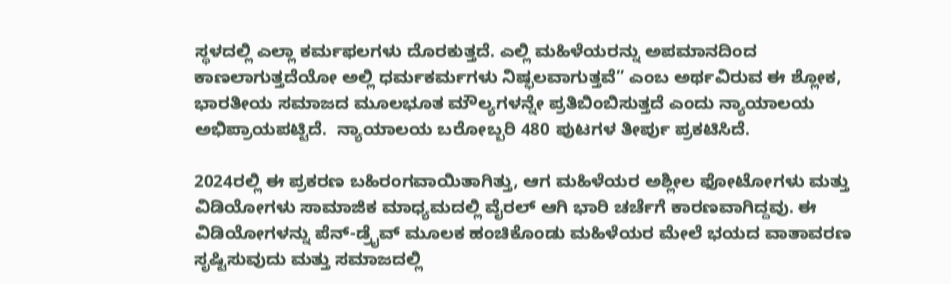ಸ್ಥಳದಲ್ಲಿ ಎಲ್ಲಾ ಕರ್ಮಫಲಗಳು ದೊರಕುತ್ತದೆ. ಎಲ್ಲಿ ಮಹಿಳೆಯರನ್ನು ಅಪಮಾನದಿಂದ ಕಾಣಲಾಗುತ್ತದೆಯೋ ಅಲ್ಲಿ ಧರ್ಮಕರ್ಮಗಳು ನಿಷ್ಫಲವಾಗುತ್ತವೆ” ಎಂಬ ಅರ್ಥವಿರುವ ಈ ಶ್ಲೋಕ, ಭಾರತೀಯ ಸಮಾಜದ ಮೂಲಭೂತ ಮೌಲ್ಯಗಳನ್ನೇ ಪ್ರತಿಬಿಂಬಿಸುತ್ತದೆ ಎಂದು ನ್ಯಾಯಾಲಯ ಅಭಿಪ್ರಾಯಪಟ್ಟಿದೆ.  ನ್ಯಾಯಾಲಯ ಬರೋಬ್ಬರಿ 480 ಪುಟಗಳ ತೀರ್ಪು ಪ್ರಕಟಿಸಿದೆ.

2024ರಲ್ಲಿ ಈ ಪ್ರಕರಣ ಬಹಿರಂಗವಾಯಿತಾಗಿತ್ತು, ಆಗ ಮಹಿಳೆಯರ ಅಶ್ಲೀಲ ಫೋಟೋಗಳು ಮತ್ತು ವಿಡಿಯೋಗಳು ಸಾಮಾಜಿಕ ಮಾಧ್ಯಮದಲ್ಲಿ ವೈರಲ್ ಆಗಿ ಭಾರಿ ಚರ್ಚೆಗೆ ಕಾರಣವಾಗಿದ್ದವು. ಈ ವಿಡಿಯೋಗಳನ್ನು ಪೆನ್-ಡ್ರೈವ್ ಮೂಲಕ ಹಂಚಿಕೊಂಡು ಮಹಿಳೆಯರ ಮೇಲೆ ಭಯದ ವಾತಾವರಣ ಸೃಷ್ಟಿಸುವುದು ಮತ್ತು ಸಮಾಜದಲ್ಲಿ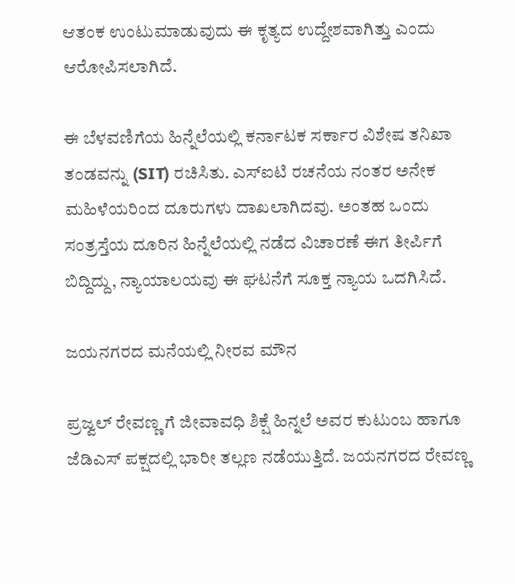ಆತಂಕ ಉಂಟುಮಾಡುವುದು ಈ ಕೃತ್ಯದ ಉದ್ದೇಶವಾಗಿತ್ತು ಎಂದು ಆರೋಪಿಸಲಾಗಿದೆ.

ಈ ಬೆಳವಣಿಗೆಯ ಹಿನ್ನೆಲೆಯಲ್ಲಿ ಕರ್ನಾಟಕ ಸರ್ಕಾರ ವಿಶೇಷ ತನಿಖಾ ತಂಡವನ್ನು (SIT) ರಚಿಸಿತು. ಎಸ್‌ಐಟಿ ರಚನೆಯ ನಂತರ ಅನೇಕ ಮಹಿಳೆಯರಿಂದ ದೂರುಗಳು ದಾಖಲಾಗಿದವು. ಅಂತಹ ಒಂದು ಸಂತ್ರಸ್ತೆಯ ದೂರಿನ ಹಿನ್ನೆಲೆಯಲ್ಲಿ ನಡೆದ ವಿಚಾರಣೆ ಈಗ ತೀರ್ಪಿಗೆ ಬಿದ್ದಿದ್ದು, ನ್ಯಾಯಾಲಯವು ಈ ಘಟನೆಗೆ ಸೂಕ್ತ ನ್ಯಾಯ ಒದಗಿಸಿದೆ.

ಜಯನಗರದ ಮನೆಯಲ್ಲಿ ನೀರವ ಮೌನ

ಪ್ರಜ್ವಲ್ ರೇವಣ್ಣ ಗೆ ಜೀವಾವಧಿ ಶಿಕ್ಷೆ ಹಿನ್ನಲೆ ಅವರ ಕುಟುಂಬ ಹಾಗೂ ಜೆಡಿಎಸ್ ಪಕ್ಷದಲ್ಲಿ ಭಾರೀ ತಲ್ಲಣ ನಡೆಯುತ್ತಿದೆ. ಜಯನಗರದ ರೇವಣ್ಣ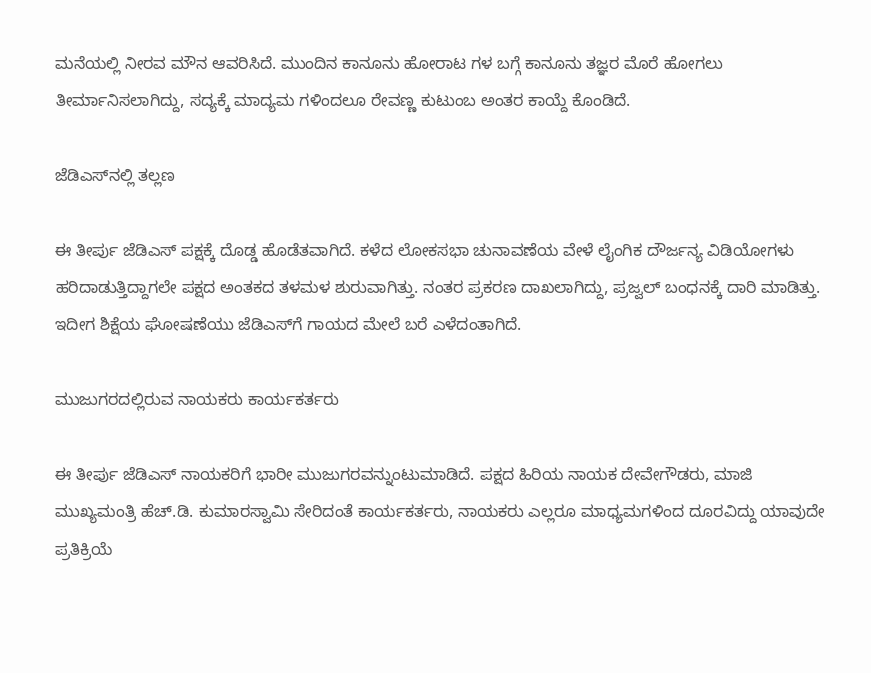ಮನೆಯಲ್ಲಿ ನೀರವ ಮೌನ ಆವರಿಸಿದೆ. ಮುಂದಿನ ಕಾನೂನು ಹೋರಾಟ ಗಳ ಬಗ್ಗೆ ಕಾನೂನು ತಜ್ಞರ ಮೊರೆ ಹೋಗಲು ತೀರ್ಮಾನಿಸಲಾಗಿದ್ದು, ಸದ್ಯಕ್ಕೆ ಮಾದ್ಯಮ ಗಳಿಂದಲೂ ರೇವಣ್ಣ ಕುಟುಂಬ ಅಂತರ ಕಾಯ್ದೆ ಕೊಂಡಿದೆ.

ಜೆಡಿಎಸ್‌ನಲ್ಲಿ ತಲ್ಲಣ

ಈ ತೀರ್ಪು ಜೆಡಿಎಸ್ ಪಕ್ಷಕ್ಕೆ ದೊಡ್ಡ ಹೊಡೆತವಾಗಿದೆ. ಕಳೆದ ಲೋಕಸಭಾ ಚುನಾವಣೆಯ ವೇಳೆ ಲೈಂಗಿಕ ದೌರ್ಜನ್ಯ ವಿಡಿಯೋಗಳು ಹರಿದಾಡುತ್ತಿದ್ದಾಗಲೇ ಪಕ್ಷದ ಅಂತಕದ ತಳಮಳ ಶುರುವಾಗಿತ್ತು. ನಂತರ ಪ್ರಕರಣ ದಾಖಲಾಗಿದ್ದು, ಪ್ರಜ್ವಲ್ ಬಂಧನಕ್ಕೆ ದಾರಿ ಮಾಡಿತ್ತು. ಇದೀಗ ಶಿಕ್ಷೆಯ ಘೋಷಣೆಯು ಜೆಡಿಎಸ್‌ಗೆ ಗಾಯದ ಮೇಲೆ ಬರೆ ಎಳೆದಂತಾಗಿದೆ.

ಮುಜುಗರದಲ್ಲಿರುವ ನಾಯಕರು ಕಾರ್ಯಕರ್ತರು

ಈ ತೀರ್ಪು ಜೆಡಿಎಸ್ ನಾಯಕರಿಗೆ ಭಾರೀ ಮುಜುಗರವನ್ನುಂಟುಮಾಡಿದೆ. ಪಕ್ಷದ ಹಿರಿಯ ನಾಯಕ ದೇವೇಗೌಡರು, ಮಾಜಿ ಮುಖ್ಯಮಂತ್ರಿ ಹೆಚ್.ಡಿ. ಕುಮಾರಸ್ವಾಮಿ ಸೇರಿದಂತೆ ಕಾರ್ಯಕರ್ತರು, ನಾಯಕರು ಎಲ್ಲರೂ ಮಾಧ್ಯಮಗಳಿಂದ ದೂರವಿದ್ದು ಯಾವುದೇ ಪ್ರತಿಕ್ರಿಯೆ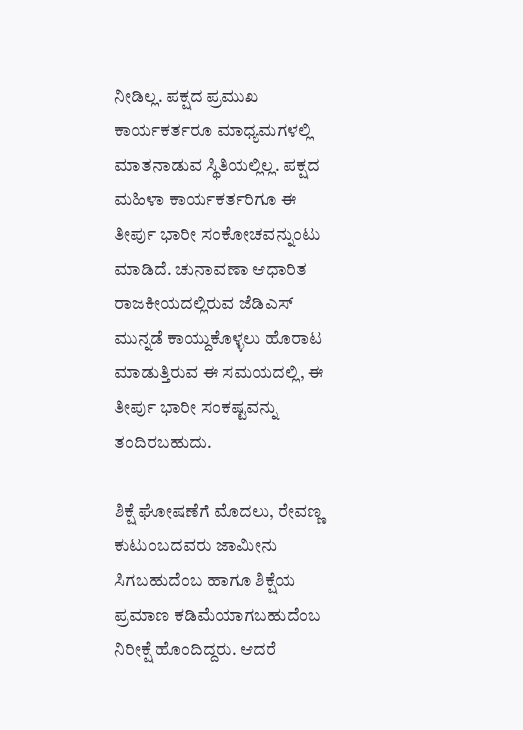ನೀಡಿಲ್ಲ. ಪಕ್ಷದ ಪ್ರಮುಖ ಕಾರ್ಯಕರ್ತರೂ ಮಾಧ್ಯಮಗಳಲ್ಲಿ ಮಾತನಾಡುವ ಸ್ಥಿತಿಯಲ್ಲಿಲ್ಲ. ಪಕ್ಷದ ಮಹಿಳಾ ಕಾರ್ಯಕರ್ತರಿಗೂ ಈ ತೀರ್ಪು ಭಾರೀ ಸಂಕೋಚವನ್ನುಂಟು ಮಾಡಿದೆ. ಚುನಾವಣಾ ಆಧಾರಿತ ರಾಜಕೀಯದಲ್ಲಿರುವ ಜೆಡಿಎಸ್ ಮುನ್ನಡೆ ಕಾಯ್ದುಕೊಳ್ಳಲು ಹೊರಾಟ ಮಾಡುತ್ತಿರುವ ಈ ಸಮಯದಲ್ಲಿ, ಈ ತೀರ್ಪು ಭಾರೀ ಸಂಕಷ್ಟವನ್ನು ತಂದಿರಬಹುದು.

ಶಿಕ್ಷೆ ಘೋಷಣೆಗೆ ಮೊದಲು, ರೇವಣ್ಣ ಕುಟುಂಬದವರು ಜಾಮೀನು ಸಿಗಬಹುದೆಂಬ ಹಾಗೂ ಶಿಕ್ಷೆಯ ಪ್ರಮಾಣ ಕಡಿಮೆಯಾಗಬಹುದೆಂಬ ನಿರೀಕ್ಷೆ ಹೊಂದಿದ್ದರು. ಆದರೆ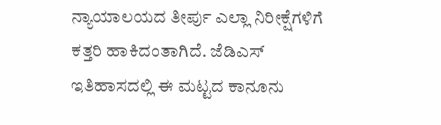ನ್ಯಾಯಾಲಯದ ತೀರ್ಪು ಎಲ್ಲಾ ನಿರೀಕ್ಷೆಗಳಿಗೆ ಕತ್ತರಿ ಹಾಕಿದಂತಾಗಿದೆ. ಜೆಡಿಎಸ್ ಇತಿಹಾಸದಲ್ಲಿ ಈ ಮಟ್ಟದ ಕಾನೂನು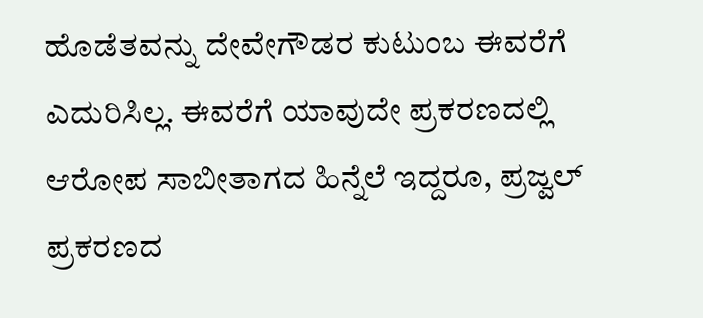ಹೊಡೆತವನ್ನು ದೇವೇಗೌಡರ ಕುಟುಂಬ ಈವರೆಗೆ ಎದುರಿಸಿಲ್ಲ. ಈವರೆಗೆ ಯಾವುದೇ ಪ್ರಕರಣದಲ್ಲಿ ಆರೋಪ ಸಾಬೀತಾಗದ ಹಿನ್ನೆಲೆ ಇದ್ದರೂ, ಪ್ರಜ್ವಲ್ ಪ್ರಕರಣದ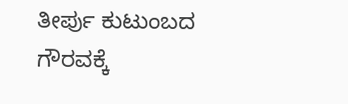ತೀರ್ಪು ಕುಟುಂಬದ ಗೌರವಕ್ಕೆ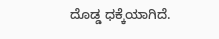ದೊಡ್ಡ ಧಕ್ಕೆಯಾಗಿದೆ.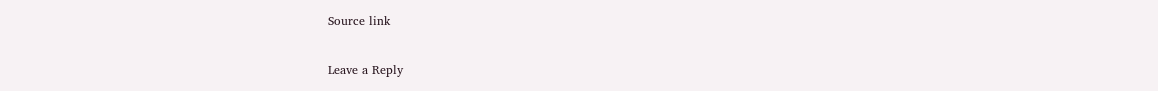Source link

Leave a Reply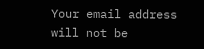Your email address will not be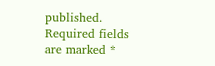published. Required fields are marked *